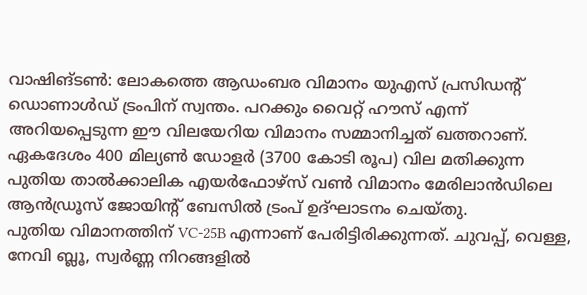വാഷിങ്ടൺ: ലോകത്തെ ആഡംബര വിമാനം യുഎസ് പ്രസിഡൻ്റ് ഡൊണാൾഡ് ട്രംപിന് സ്വന്തം. പറക്കും വൈറ്റ് ഹൗസ് എന്ന് അറിയപ്പെടുന്ന ഈ വിലയേറിയ വിമാനം സമ്മാനിച്ചത് ഖത്തറാണ്. ഏകദേശം 400 മില്യൺ ഡോളർ (3700 കോടി രൂപ) വില മതിക്കുന്ന പുതിയ താൽക്കാലിക എയർഫോഴ്സ് വൺ വിമാനം മേരിലാൻഡിലെ ആൻഡ്രൂസ് ജോയിൻ്റ് ബേസിൽ ട്രംപ് ഉദ്ഘാടനം ചെയ്തു.
പുതിയ വിമാനത്തിന് VC-25B എന്നാണ് പേരിട്ടിരിക്കുന്നത്. ചുവപ്പ്, വെള്ള, നേവി ബ്ലൂ, സ്വർണ്ണ നിറങ്ങളിൽ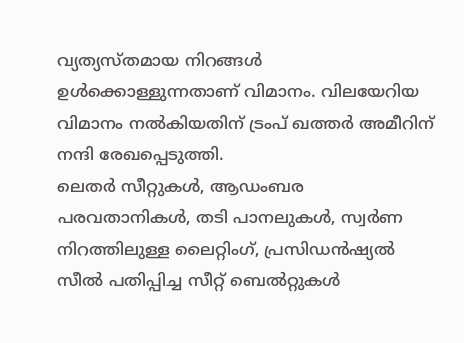വ്യത്യസ്തമായ നിറങ്ങൾ ഉൾക്കൊള്ളുന്നതാണ് വിമാനം. വിലയേറിയ വിമാനം നൽകിയതിന് ട്രംപ് ഖത്തർ അമീറിന് നന്ദി രേഖപ്പെടുത്തി.
ലെതർ സീറ്റുകൾ, ആഡംബര പരവതാനികൾ, തടി പാനലുകൾ, സ്വർണ നിറത്തിലുള്ള ലൈറ്റിംഗ്, പ്രസിഡൻഷ്യൽ സീൽ പതിപ്പിച്ച സീറ്റ് ബെൽറ്റുകൾ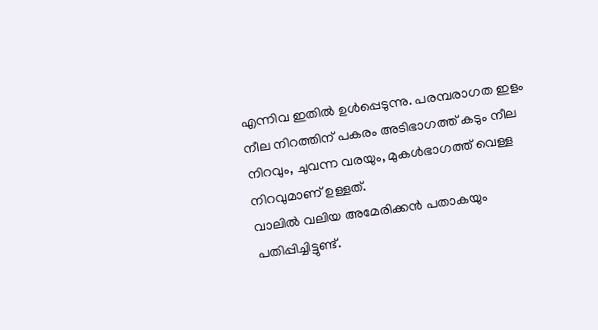എന്നിവ ഇതിൽ ഉൾപ്പെടുന്നു. പരമ്പരാഗത ഇളം നീല നിറത്തിന് പകരം അടിഭാഗത്ത് കടും നീല നിറവും, ചുവന്ന വരയും, മുകൾഭാഗത്ത് വെള്ള നിറവുമാണ് ഉള്ളത്.
വാലിൽ വലിയ അമേരിക്കൻ പതാകയും പതിപ്പിച്ചിട്ടുണ്ട്.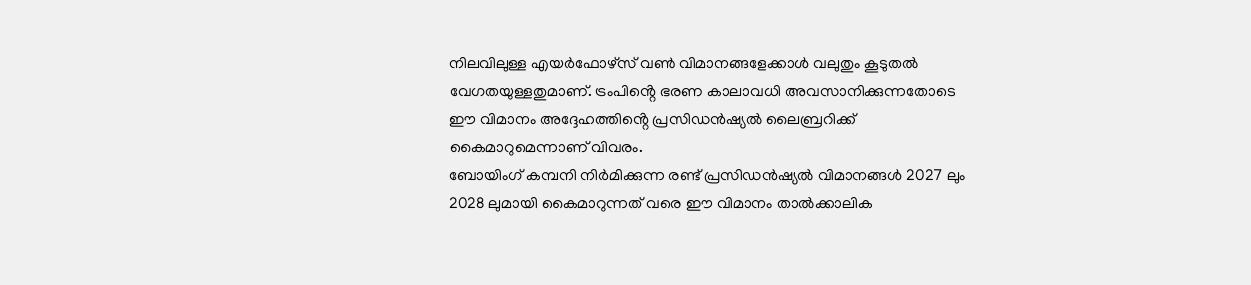നിലവിലുള്ള എയർഫോഴ്സ് വൺ വിമാനങ്ങളേക്കാൾ വലുതും കൂടുതൽ വേഗതയുള്ളതുമാണ്. ട്രംപിൻ്റെ ഭരണ കാലാവധി അവസാനിക്കുന്നതോടെ ഈ വിമാനം അദ്ദേഹത്തിൻ്റെ പ്രസിഡൻഷ്യൽ ലൈബ്രറിക്ക് കൈമാറുമെന്നാണ് വിവരം.
ബോയിംഗ് കമ്പനി നിർമിക്കുന്ന രണ്ട് പ്രസിഡൻഷ്യൽ വിമാനങ്ങൾ 2027 ലും 2028 ലുമായി കൈമാറുന്നത് വരെ ഈ വിമാനം താൽക്കാലിക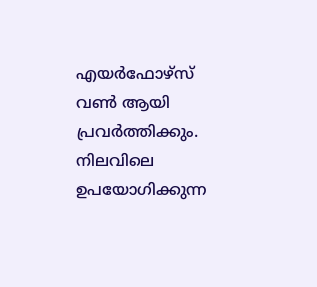എയർഫോഴ്സ് വൺ ആയി പ്രവർത്തിക്കും. നിലവിലെ ഉപയോഗിക്കുന്ന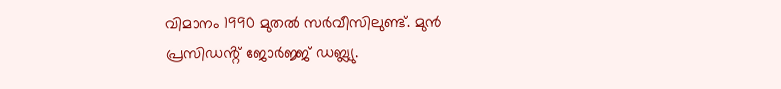വിമാനം 1990 മുതൽ സർവീസിലുണ്ട്. മുൻ പ്രസിഡൻ്റ് ജോർജ്ജ് ഡബ്ല്യു.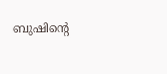ബുഷിൻ്റെ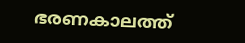ഭരണകാലത്ത്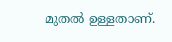മുതൽ ഉള്ളതാണ്.